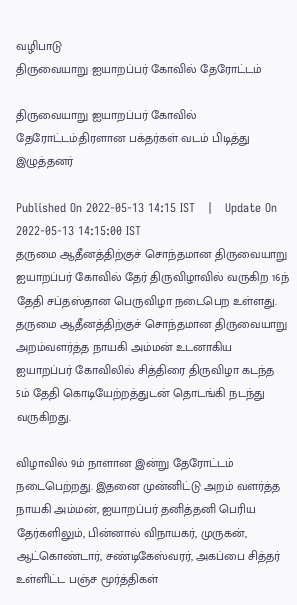வழிபாடு
திருவையாறு ஐயாறப்பர் கோவில் தேரோட்டம்

திருவையாறு ஐயாறப்பர் கோவில் தேரோட்டம்:திரளான பக்தர்கள் வடம் பிடித்து இழுத்தனர்

Published On 2022-05-13 14:15 IST   |   Update On 2022-05-13 14:15:00 IST
தருமை ஆதீனத்திற்குச் சொந்தமான திருவையாறு ஐயாறப்பர் கோவில் தேர் திருவிழாவில் வருகிற 16ந் தேதி சப்தஸ்தான பெருவிழா நடைபெற உள்ளது.
தருமை ஆதீனத்திற்குச் சொந்தமான திருவையாறு அறம்வளர்த்த நாயகி அம்மன் உடனாகிய ஐயாறப்பர் கோவிலில் சித்திரை திருவிழா கடந்த 5ம் தேதி கொடியேற்றத்துடன் தொடங்கி நடந்து வருகிறது.

விழாவில் 9ம் நாளான இன்று தேரோட்டம் நடைபெற்றது. இதனை முன்னிட்டு அறம் வளர்த்த நாயகி அம்மன், ஐயாறப்பர் தனித்தனி பெரிய தேர்களிலும், பின்னால் விநாயகர், முருகன், ஆட்கொண்டார், சண்டிகேஸ்வரர், அகப்பை சித்தர் உள்ளிட்ட பஞ்ச மூர்த்திகள்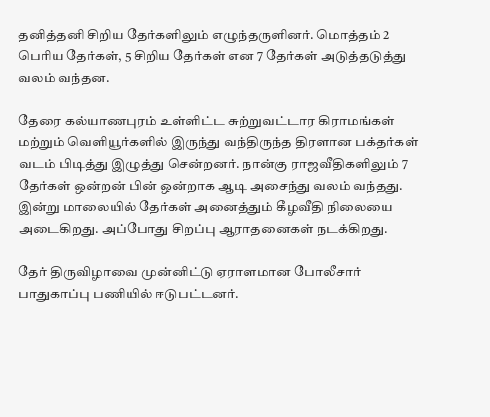தனித்தனி சிறிய தேர்களிலும் எழுந்தருளினர். மொத்தம் 2 பெரிய தேர்கள், 5 சிறிய தேர்கள் என 7 தேர்கள் அடுத்தடுத்து வலம் வந்தன.

தேரை கல்யாணபுரம் உள்ளிட்ட சுற்றுவட்டார கிராமங்கள் மற்றும் வெளியூர்களில் இருந்து வந்திருந்த திரளான பக்தர்கள் வடம் பிடித்து இழுத்து சென்றனர். நான்கு ராஜவீதிகளிலும் 7 தேர்கள் ஒன்றன் பின் ஒன்றாக ஆடி அசைந்து வலம் வந்தது. இன்று மாலையில் தேர்கள் அனைத்தும் கீழவீதி நிலையை அடைகிறது. அப்போது சிறப்பு ஆராதனைகள் நடக்கிறது.

தேர் திருவிழாவை முன்னிட்டு ஏராளமான போலீசார் பாதுகாப்பு பணியில் ஈடுபட்டனர்.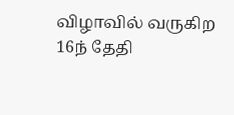விழாவில் வருகிற 16ந் தேதி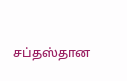சப்தஸ்தான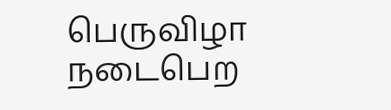பெருவிழா நடைபெற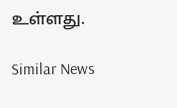உள்ளது.

Similar News